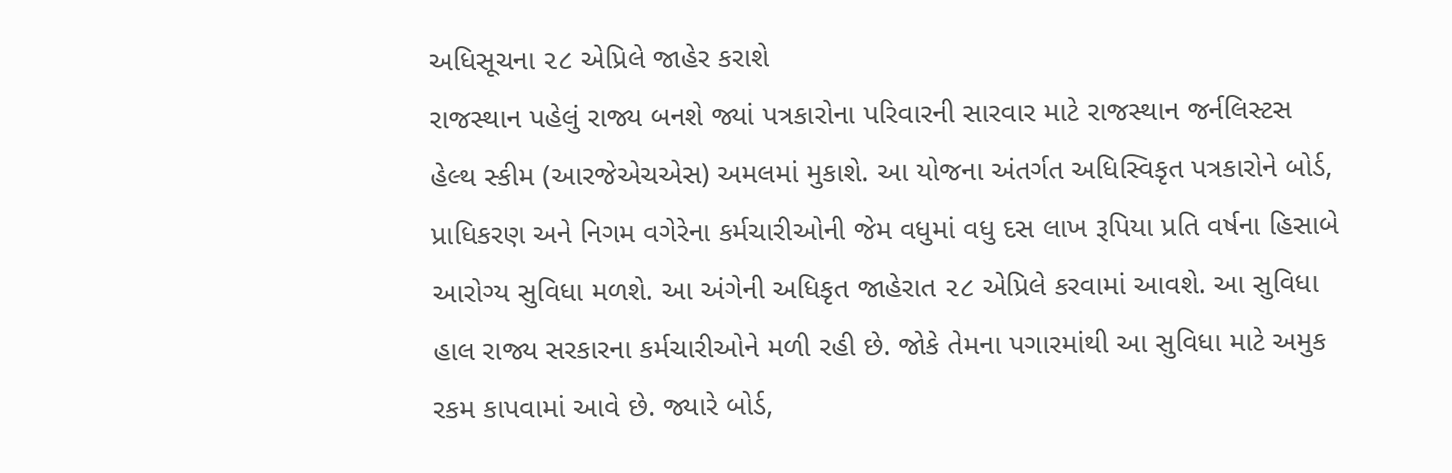અધિસૂચના ૨૮ એપ્રિલે જાહેર કરાશે
રાજસ્થાન પહેલું રાજ્ય બનશે જ્યાં પત્રકારોના પરિવારની સારવાર માટે રાજસ્થાન જર્નલિસ્ટસ હેલ્થ સ્કીમ (આરજેએચએસ) અમલમાં મુકાશે. આ યોજના અંતર્ગત અધિસ્વિકૃત પત્રકારોને બોર્ડ, પ્રાધિકરણ અને નિગમ વગેરેના કર્મચારીઓની જેમ વધુમાં વધુ દસ લાખ રૂપિયા પ્રતિ વર્ષના હિસાબે આરોગ્ય સુવિધા મળશે. આ અંગેની અધિકૃત જાહેરાત ૨૮ એપ્રિલે કરવામાં આવશે. આ સુવિધા હાલ રાજ્ય સરકારના કર્મચારીઓને મળી રહી છે. જોકે તેમના પગારમાંથી આ સુવિધા માટે અમુક રકમ કાપવામાં આવે છે. જ્યારે બોર્ડ,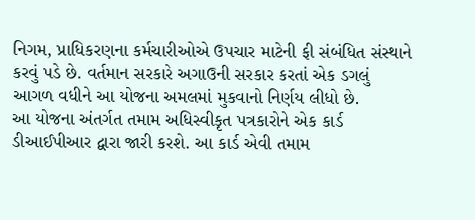નિગમ, પ્રાધિકરણના કર્મચારીઓએ ઉપચાર માટેની ફી સંબંધિત સંસ્થાને કરવું પડે છે. વર્તમાન સરકારે અગાઉની સરકાર કરતાં એક ડગલું આગળ વધીને આ યોજના અમલમાં મુકવાનો નિર્ણય લીધો છે.
આ યોજના અંતર્ગત તમામ અધિસ્વીકૃત પત્રકારોને એક કાર્ડ ડીઆઈપીઆર દ્વારા જારી કરશે. આ કાર્ડ એવી તમામ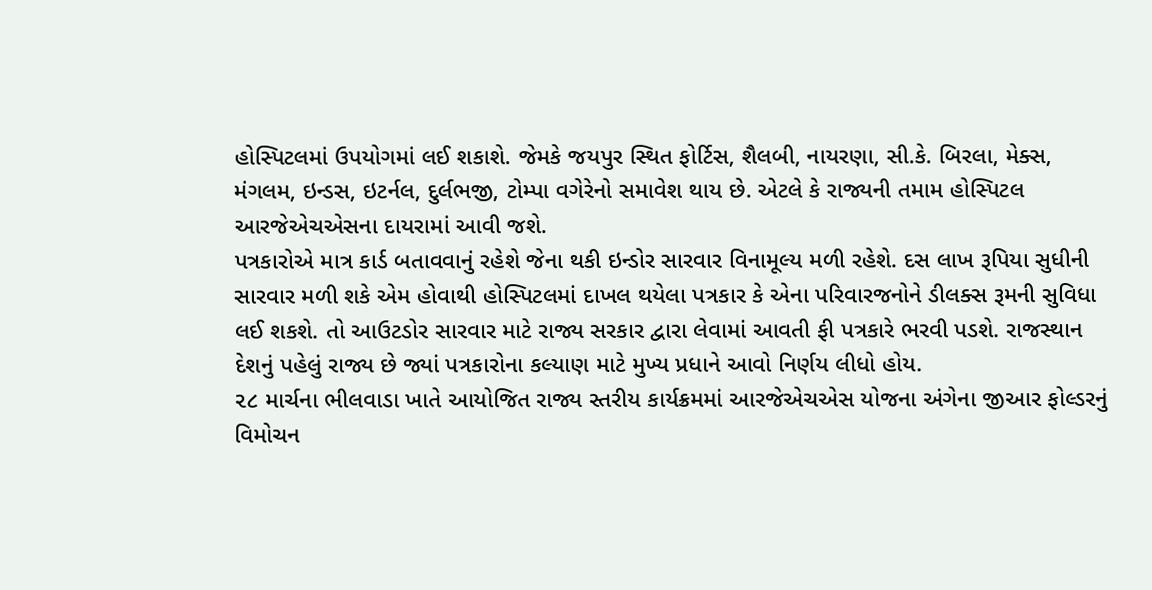હોસ્પિટલમાં ઉપયોગમાં લઈ શકાશે. જેમકે જયપુર સ્થિત ફોર્ટિસ, શૈલબી, નાયરણા, સી.કે. બિરલા, મેક્સ, મંગલમ, ઇન્ડસ, ઇટર્નલ, દુર્લભજી, ટોમ્પા વગેરેનો સમાવેશ થાય છે. એટલે કે રાજ્યની તમામ હોસ્પિટલ આરજેએચએસના દાયરામાં આવી જશે.
પત્રકારોએ માત્ર કાર્ડ બતાવવાનું રહેશે જેના થકી ઇન્ડોર સારવાર વિનામૂલ્ય મળી રહેશે. દસ લાખ રૂપિયા સુધીની સારવાર મળી શકે એમ હોવાથી હોસ્પિટલમાં દાખલ થયેલા પત્રકાર કે એના પરિવારજનોને ડીલક્સ રૂમની સુવિધા લઈ શકશે. તો આઉટડોર સારવાર માટે રાજ્ય સરકાર દ્વારા લેવામાં આવતી ફી પત્રકારે ભરવી પડશે. રાજસ્થાન દેશનું પહેલું રાજ્ય છે જ્યાં પત્રકારોના કલ્યાણ માટે મુખ્ય પ્રધાને આવો નિર્ણય લીધો હોય.
૨૮ માર્ચના ભીલવાડા ખાતે આયોજિત રાજ્ય સ્તરીય કાર્યક્રમમાં આરજેએચએસ યોજના અંગેના જીઆર ફોલ્ડરનું વિમોચન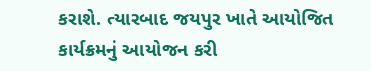કરાશે. ત્યારબાદ જયપુર ખાતે આયોજિત કાર્યક્રમનું આયોજન કરી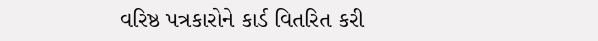વરિષ્ઠ પત્રકારોને કાર્ડ વિતરિત કરી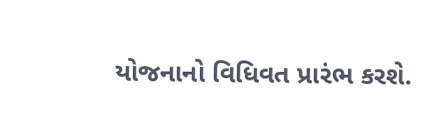યોજનાનો વિધિવત પ્રારંભ કરશે.